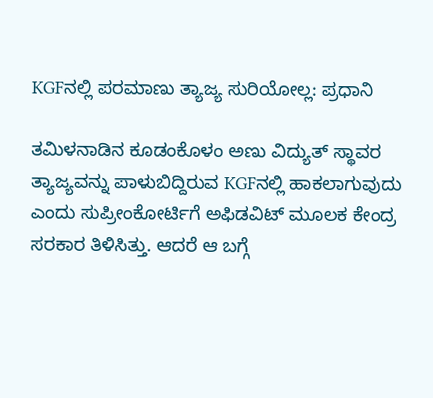KGFನಲ್ಲಿ ಪರಮಾಣು ತ್ಯಾಜ್ಯ ಸುರಿಯೋಲ್ಲ: ಪ್ರಧಾನಿ

ತಮಿಳನಾಡಿನ ಕೂಡಂಕೊಳಂ ಅಣು ವಿದ್ಯುತ್ ಸ್ಥಾವರ ತ್ಯಾಜ್ಯವನ್ನು ಪಾಳುಬಿದ್ದಿರುವ KGFನಲ್ಲಿ ಹಾಕಲಾಗುವುದು ಎಂದು ಸುಪ್ರೀಂಕೋರ್ಟಿಗೆ ಅಫಿಡವಿಟ್ ಮೂಲಕ ಕೇಂದ್ರ ಸರಕಾರ ತಿಳಿಸಿತ್ತು. ಆದರೆ ಆ ಬಗ್ಗೆ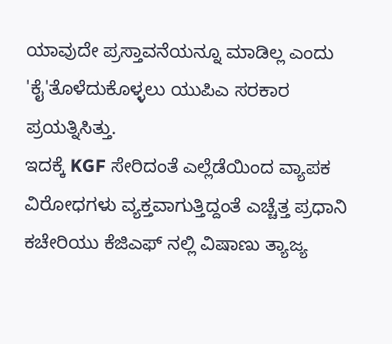ಯಾವುದೇ ಪ್ರಸ್ತಾವನೆಯನ್ನೂ ಮಾಡಿಲ್ಲ ಎಂದು 'ಕೈ'ತೊಳೆದುಕೊಳ್ಳಲು ಯುಪಿಎ ಸರಕಾರ ಪ್ರಯತ್ನಿಸಿತ್ತು.
ಇದಕ್ಕೆ KGF ಸೇರಿದಂತೆ ಎಲ್ಲೆಡೆಯಿಂದ ವ್ಯಾಪಕ ವಿರೋಧಗಳು ವ್ಯಕ್ತವಾಗುತ್ತಿದ್ದಂತೆ ಎಚ್ಚೆತ್ತ ಪ್ರಧಾನಿ ಕಚೇರಿಯು ಕೆಜಿಎಫ್ ನಲ್ಲಿ ವಿಷಾಣು ತ್ಯಾಜ್ಯ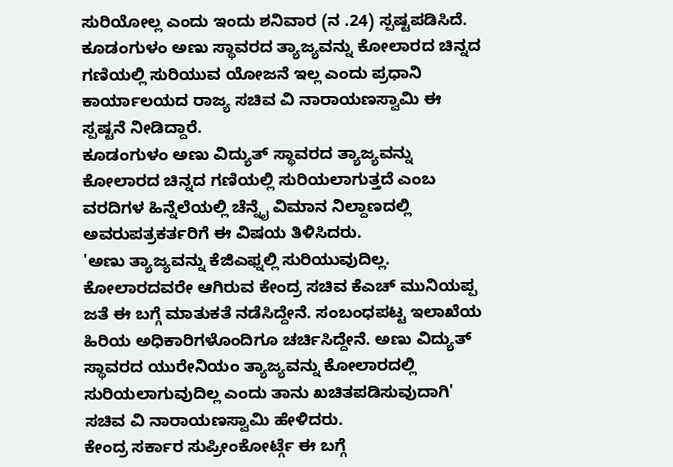ಸುರಿಯೋಲ್ಲ ಎಂದು ಇಂದು ಶನಿವಾರ (ನ .24) ಸ್ಪಷ್ಟಪಡಿಸಿದೆ.
ಕೂಡಂಗುಳಂ ಅಣು ಸ್ಥಾವರದ ತ್ಯಾಜ್ಯವನ್ನು ಕೋಲಾರದ ಚಿನ್ನದ ಗಣಿಯಲ್ಲಿ ಸುರಿಯುವ ಯೋಜನೆ ಇಲ್ಲ ಎಂದು ಪ್ರಧಾನಿ ಕಾರ್ಯಾಲಯದ ರಾಜ್ಯ ಸಚಿವ ವಿ ನಾರಾಯಣಸ್ವಾಮಿ ಈ ಸ್ಪಷ್ಟನೆ ನೀಡಿದ್ದಾರೆ.
ಕೂಡಂಗುಳಂ ಅಣು ವಿದ್ಯುತ್ ಸ್ಥಾವರದ ತ್ಯಾಜ್ಯವನ್ನು ಕೋಲಾರದ ಚಿನ್ನದ ಗಣಿಯಲ್ಲಿ ಸುರಿಯಲಾಗುತ್ತದೆ ಎಂಬ ವರದಿಗಳ ಹಿನ್ನೆಲೆಯಲ್ಲಿ ಚೆನ್ನೈ ವಿಮಾನ ನಿಲ್ದಾಣದಲ್ಲಿ ಅವರುಪತ್ರಕರ್ತರಿಗೆ ಈ ವಿಷಯ ತಿಳಿಸಿದರು.
'ಅಣು ತ್ಯಾಜ್ಯವನ್ನು ಕೆಜಿಎಫ್ನಲ್ಲಿ ಸುರಿಯುವುದಿಲ್ಲ. ಕೋಲಾರದವರೇ ಆಗಿರುವ ಕೇಂದ್ರ ಸಚಿವ ಕೆಎಚ್ ಮುನಿಯಪ್ಪ ಜತೆ ಈ ಬಗ್ಗೆ ಮಾತುಕತೆ ನಡೆಸಿದ್ದೇನೆ. ಸಂಬಂಧಪಟ್ಟ ಇಲಾಖೆಯ ಹಿರಿಯ ಅಧಿಕಾರಿಗಳೊಂದಿಗೂ ಚರ್ಚಿಸಿದ್ದೇನೆ. ಅಣು ವಿದ್ಯುತ್ ಸ್ಥಾವರದ ಯುರೇನಿಯಂ ತ್ಯಾಜ್ಯವನ್ನು ಕೋಲಾರದಲ್ಲಿ ಸುರಿಯಲಾಗುವುದಿಲ್ಲ ಎಂದು ತಾನು ಖಚಿತಪಡಿಸುವುದಾಗಿ' ಸಚಿವ ವಿ ನಾರಾಯಣಸ್ವಾಮಿ ಹೇಳಿದರು.
ಕೇಂದ್ರ ಸರ್ಕಾರ ಸುಪ್ರೀಂಕೋರ್ಟ್ಗೆ ಈ ಬಗ್ಗೆ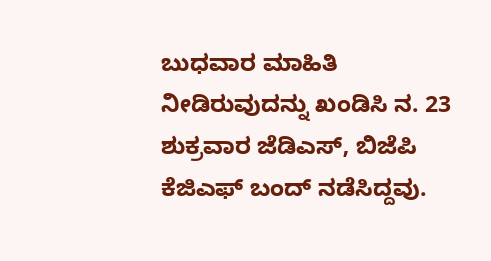ಬುಧವಾರ ಮಾಹಿತಿ ನೀಡಿರುವುದನ್ನು ಖಂಡಿಸಿ ನ. 23 ಶುಕ್ರವಾರ ಜೆಡಿಎಸ್, ಬಿಜೆಪಿ ಕೆಜಿಎಫ್ ಬಂದ್ ನಡೆಸಿದ್ದವು.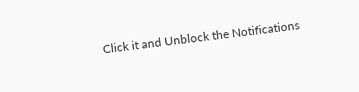Click it and Unblock the Notifications